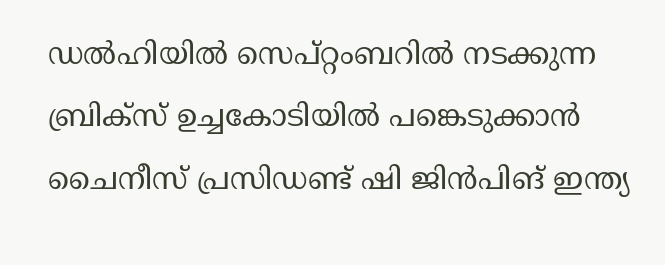ഡൽഹിയിൽ സെപ്റ്റംബറിൽ നടക്കുന്ന ബ്രിക്സ് ഉച്ചകോടിയിൽ പങ്കെടുക്കാൻ ചൈനീസ് പ്രസിഡണ്ട് ഷി ജിൻപിങ് ഇന്ത്യ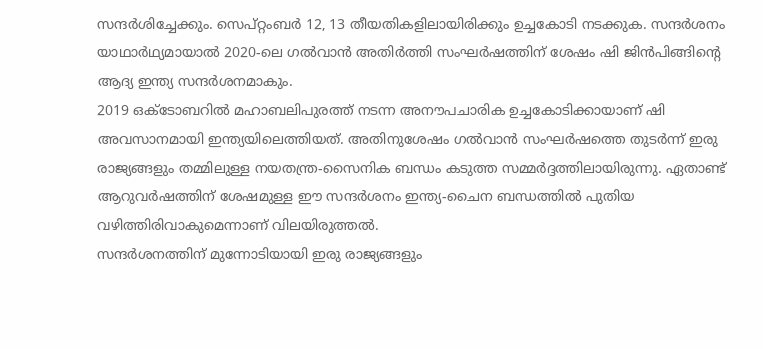സന്ദർശിച്ചേക്കും. സെപ്റ്റംബർ 12, 13 തീയതികളിലായിരിക്കും ഉച്ചകോടി നടക്കുക. സന്ദർശനം യാഥാർഥ്യമായാൽ 2020-ലെ ഗൽവാൻ അതിർത്തി സംഘർഷത്തിന് ശേഷം ഷി ജിൻപിങ്ങിൻ്റെ ആദ്യ ഇന്ത്യ സന്ദർശനമാകും.
2019 ഒക്ടോബറിൽ മഹാബലിപുരത്ത് നടന്ന അനൗപചാരിക ഉച്ചകോടിക്കായാണ് ഷി അവസാനമായി ഇന്ത്യയിലെത്തിയത്. അതിനുശേഷം ഗൽവാൻ സംഘർഷത്തെ തുടർന്ന് ഇരു രാജ്യങ്ങളും തമ്മിലുള്ള നയതന്ത്ര-സൈനിക ബന്ധം കടുത്ത സമ്മർദ്ദത്തിലായിരുന്നു. ഏതാണ്ട് ആറുവർഷത്തിന് ശേഷമുള്ള ഈ സന്ദർശനം ഇന്ത്യ-ചൈന ബന്ധത്തിൽ പുതിയ വഴിത്തിരിവാകുമെന്നാണ് വിലയിരുത്തൽ.
സന്ദർശനത്തിന് മുന്നോടിയായി ഇരു രാജ്യങ്ങളും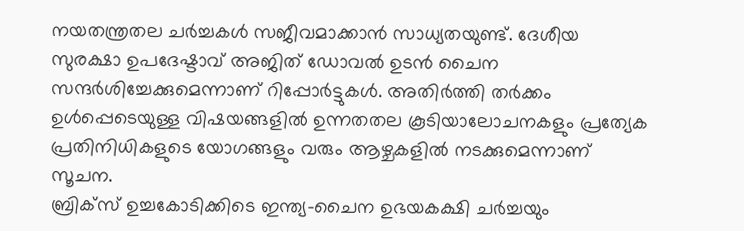നയതന്ത്രതല ചർച്ചകൾ സജീവമാക്കാൻ സാധ്യതയുണ്ട്. ദേശീയ സുരക്ഷാ ഉപദേഷ്ടാവ് അജിത് ഡോവൽ ഉടൻ ചൈന സന്ദർശിച്ചേക്കുമെന്നാണ് റിപ്പോർട്ടുകൾ. അതിർത്തി തർക്കം ഉൾപ്പെടെയുള്ള വിഷയങ്ങളിൽ ഉന്നതതല കൂടിയാലോചനകളും പ്രത്യേക പ്രതിനിധികളുടെ യോഗങ്ങളും വരും ആഴ്ചകളിൽ നടക്കുമെന്നാണ് സൂചന.
ബ്രിക്സ് ഉച്ചകോടിക്കിടെ ഇന്ത്യ-ചൈന ഉഭയകക്ഷി ചർച്ചയും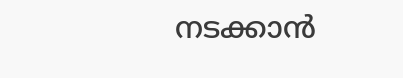നടക്കാൻ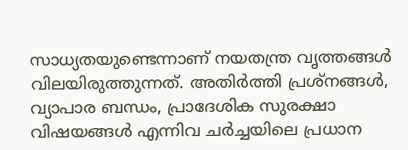സാധ്യതയുണ്ടെന്നാണ് നയതന്ത്ര വൃത്തങ്ങൾ വിലയിരുത്തുന്നത്. അതിർത്തി പ്രശ്നങ്ങൾ, വ്യാപാര ബന്ധം, പ്രാദേശിക സുരക്ഷാ വിഷയങ്ങൾ എന്നിവ ചർച്ചയിലെ പ്രധാന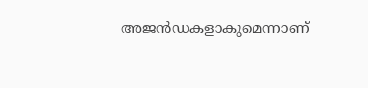അജൻഡകളാകുമെന്നാണ്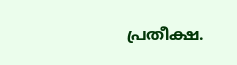പ്രതീക്ഷ.